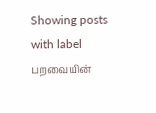Showing posts with label பறவையின்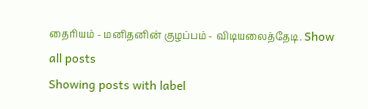தைரியம் - மனிதனின் குழப்பம் - விடியலைத்தேடி. Show all posts
Showing posts with label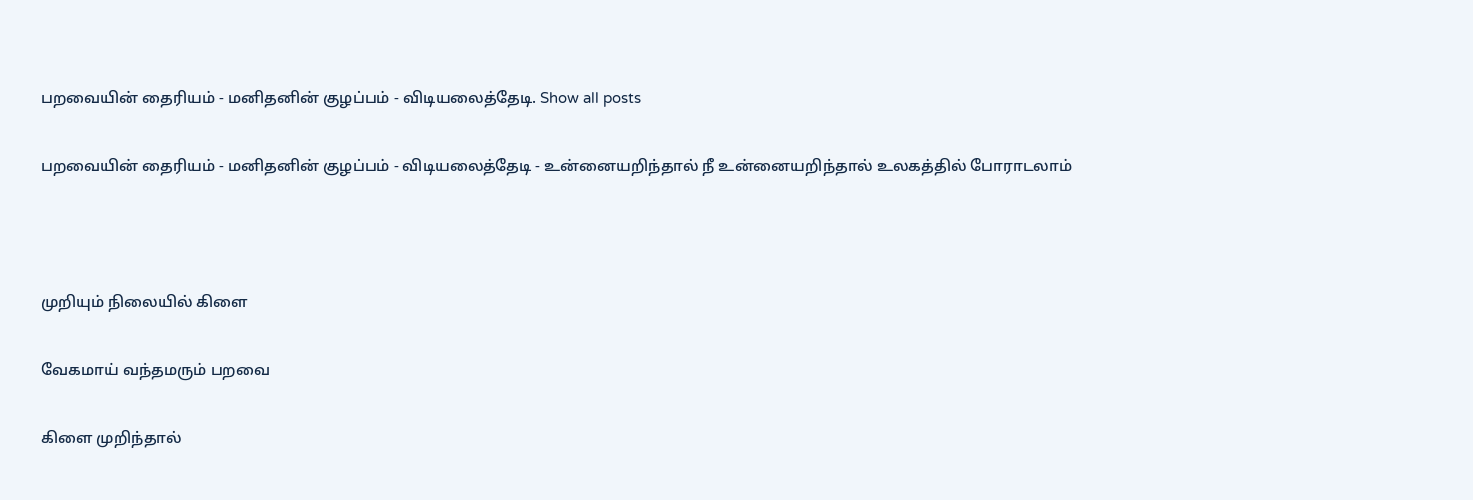பறவையின் தைரியம் - மனிதனின் குழப்பம் - விடியலைத்தேடி. Show all posts

பறவையின் தைரியம் - மனிதனின் குழப்பம் - விடியலைத்தேடி - உன்னையறிந்தால் நீ உன்னையறிந்தால் உலகத்தில் போராடலாம்



முறியும் நிலையில் கிளை

வேகமாய் வந்தமரும் பறவை

கிளை முறிந்தால்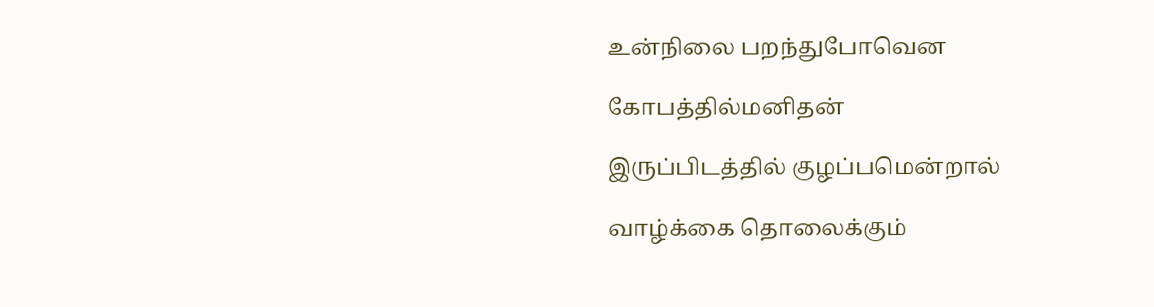உன்நிலை பறந்துபோவென

கோபத்தில்மனிதன்

இருப்பிடத்தில் குழப்பமென்றால்

வாழ்க்கை தொலைக்கும்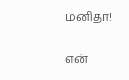மனிதா!

என்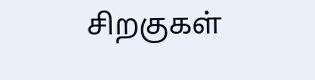சிறகுகள்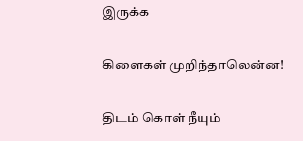இருக்க

கிளைகள் முறிந்தாலென்ன!

திடம் கொள் நீயும்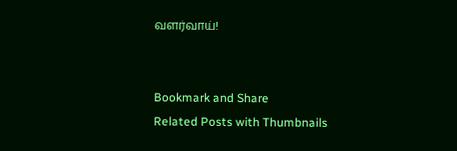வளர்வாய்!


Bookmark and Share
Related Posts with Thumbnails